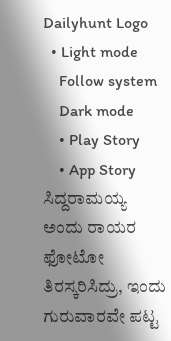Dailyhunt Logo
  • Light mode
    Follow system
    Dark mode
    • Play Story
    • App Story
ಸಿದ್ದರಾಮಯ್ಯ ಅಂದು ರಾಯರ ಫೋಟೋ ತಿರಸ್ಕರಿಸಿದ್ರು, ಇಂದು ಗುರುವಾರವೇ ಪಟ್ಟ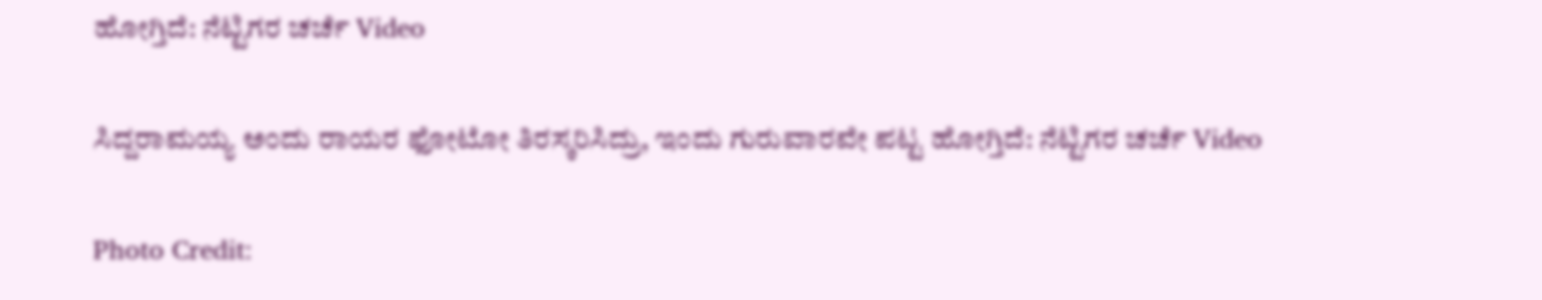ಹೋಗ್ತಿದೆ: ನೆಟ್ಟಿಗರ ಚರ್ಚೆ Video

ಸಿದ್ದರಾಮಯ್ಯ ಅಂದು ರಾಯರ ಫೋಟೋ ತಿರಸ್ಕರಿಸಿದ್ರು, ಇಂದು ಗುರುವಾರವೇ ಪಟ್ಟ ಹೋಗ್ತಿದೆ: ನೆಟ್ಟಿಗರ ಚರ್ಚೆ Video

Photo Credit: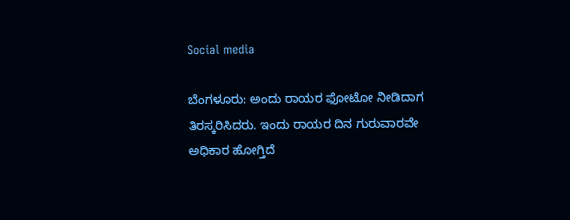Social media

ಬೆಂಗಳೂರು: ಅಂದು ರಾಯರ ಫೋಟೋ ನೀಡಿದಾಗ ತಿರಸ್ಕರಿಸಿದರು. ಇಂದು ರಾಯರ ದಿನ ಗುರುವಾರವೇ ಅಧಿಕಾರ ಹೋಗ್ತಿದೆ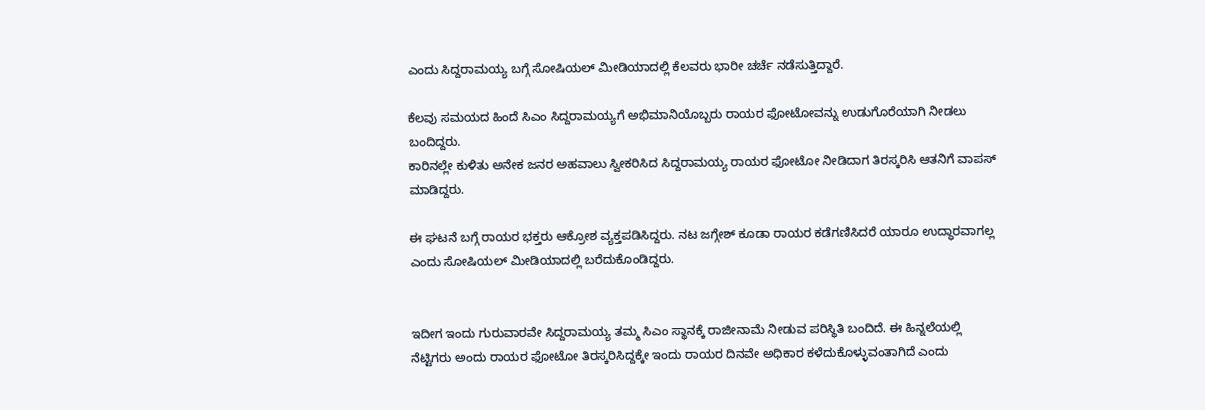ಎಂದು ಸಿದ್ದರಾಮಯ್ಯ ಬಗ್ಗೆ ಸೋಷಿಯಲ್ ಮೀಡಿಯಾದಲ್ಲಿ ಕೆಲವರು ಭಾರೀ ಚರ್ಚೆ ನಡೆಸುತ್ತಿದ್ದಾರೆ.

ಕೆಲವು ಸಮಯದ ಹಿಂದೆ ಸಿಎಂ ಸಿದ್ದರಾಮಯ್ಯಗೆ ಅಭಿಮಾನಿಯೊಬ್ಬರು ರಾಯರ ಫೋಟೋವನ್ನು ಉಡುಗೊರೆಯಾಗಿ ನೀಡಲು ಬಂದಿದ್ದರು.
ಕಾರಿನಲ್ಲೇ ಕುಳಿತು ಅನೇಕ ಜನರ ಅಹವಾಲು ಸ್ವೀಕರಿಸಿದ ಸಿದ್ದರಾಮಯ್ಯ ರಾಯರ ಫೋಟೋ ನೀಡಿದಾಗ ತಿರಸ್ಕರಿಸಿ ಆತನಿಗೆ ವಾಪಸ್ ಮಾಡಿದ್ದರು.

ಈ ಘಟನೆ ಬಗ್ಗೆ ರಾಯರ ಭಕ್ತರು ಆಕ್ರೋಶ ವ್ಯಕ್ತಪಡಿಸಿದ್ದರು. ನಟ ಜಗ್ಗೇಶ್ ಕೂಡಾ ರಾಯರ ಕಡೆಗಣಿಸಿದರೆ ಯಾರೂ ಉದ್ಧಾರವಾಗಲ್ಲ ಎಂದು ಸೋಷಿಯಲ್ ಮೀಡಿಯಾದಲ್ಲಿ ಬರೆದುಕೊಂಡಿದ್ದರು.


ಇದೀಗ ಇಂದು ಗುರುವಾರವೇ ಸಿದ್ದರಾಮಯ್ಯ ತಮ್ಮ ಸಿಎಂ ಸ್ಥಾನಕ್ಕೆ ರಾಜೀನಾಮೆ ನೀಡುವ ಪರಿಸ್ಥಿತಿ ಬಂದಿದೆ. ಈ ಹಿನ್ನಲೆಯಲ್ಲಿ ನೆಟ್ಟಿಗರು ಅಂದು ರಾಯರ ಫೋಟೋ ತಿರಸ್ಕರಿಸಿದ್ದಕ್ಕೇ ಇಂದು ರಾಯರ ದಿನವೇ ಅಧಿಕಾರ ಕಳೆದುಕೊಳ್ಳುವಂತಾಗಿದೆ ಎಂದು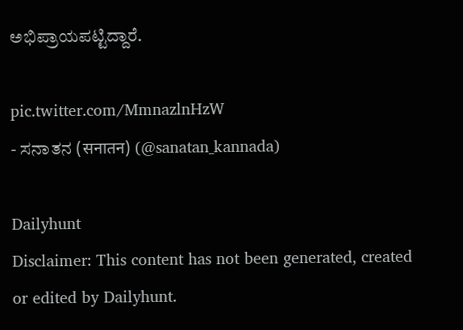ಅಭಿಪ್ರಾಯಪಟ್ಟಿದ್ದಾರೆ.

pic.twitter.com/MmnazlnHzW
- ಸನಾತನ (सनातन) (@sanatan_kannada)

Dailyhunt
Disclaimer: This content has not been generated, created or edited by Dailyhunt.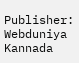Publisher: Webduniya Kannada